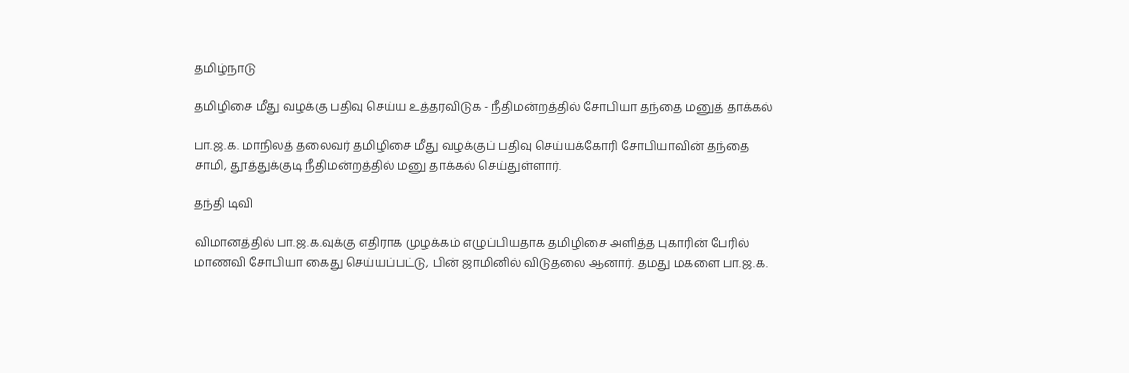தமிழ்நாடு

தமிழிசை மீது வழக்கு பதிவு செய்ய உத்தரவிடுக - நீதிமன்றத்தில் சோபியா தந்தை மனுத் தாக்கல்

பா.ஜ.க. மாநிலத் தலைவர் தமிழிசை மீது வழக்குப் பதிவு செய்யக்கோரி சோபியாவின் தந்தை சாமி, தூத்துக்குடி நீதிமன்றத்தில் மனு தாக்கல் செய்துள்ளார்.

தந்தி டிவி

விமானத்தில் பா.ஜ.க.வுக்கு எதிராக முழக்கம் எழுப்பியதாக தமிழிசை அளித்த புகாரின் பேரில் மாணவி சோபியா கைது செய்யப்பட்டு, பின் ஜாமினில் விடுதலை ஆனார். தமது மகளை பா.ஜ.க.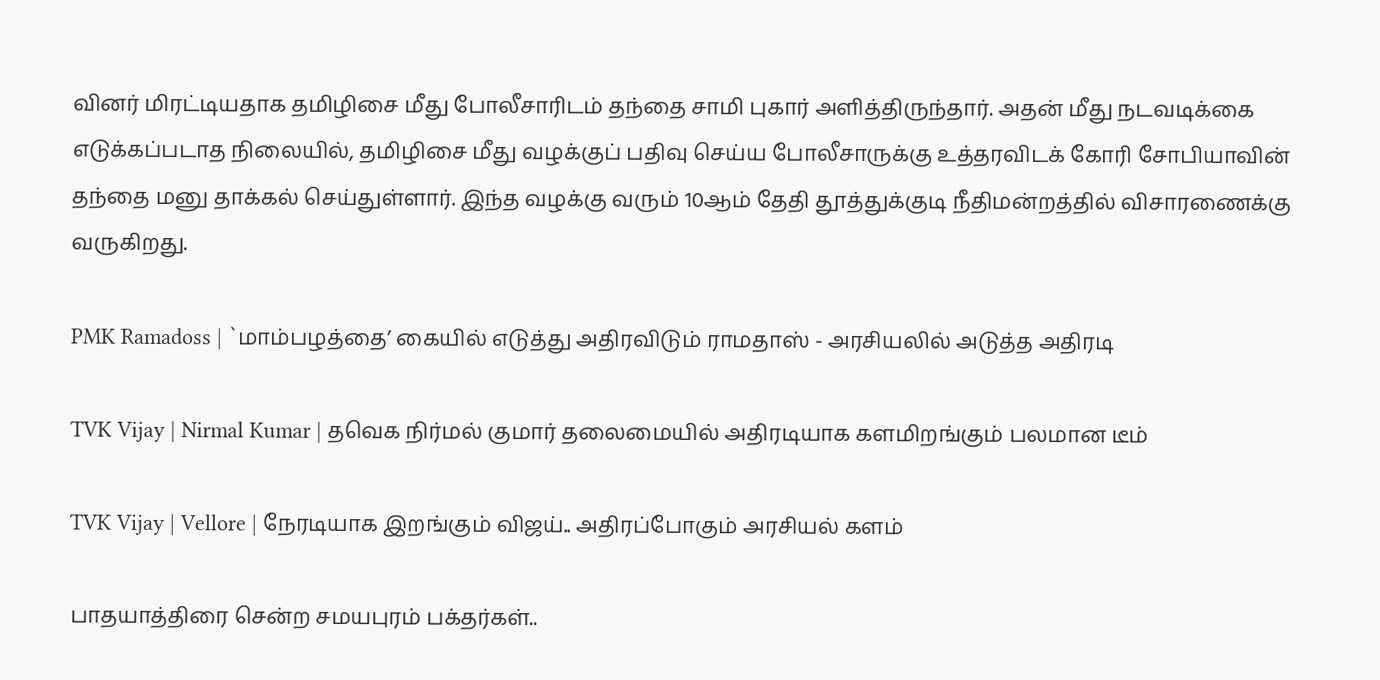வினர் மிரட்டியதாக தமிழிசை மீது போலீசாரிடம் தந்தை சாமி புகார் அளித்திருந்தார். அதன் மீது நடவடிக்கை எடுக்கப்படாத நிலையில், தமிழிசை மீது வழக்குப் பதிவு செய்ய போலீசாருக்கு உத்தரவிடக் கோரி சோபியாவின் தந்தை மனு தாக்கல் செய்துள்ளார். இந்த வழக்கு வரும் 10ஆம் தேதி தூத்துக்குடி நீதிமன்றத்தில் விசாரணைக்கு வருகிறது.

PMK Ramadoss | `மாம்பழத்தை’ கையில் எடுத்து அதிரவிடும் ராமதாஸ் - அரசியலில் அடுத்த அதிரடி

TVK Vijay | Nirmal Kumar | தவெக நிர்மல் குமார் தலைமையில் அதிரடியாக களமிறங்கும் பலமான டீம்

TVK Vijay | Vellore | நேரடியாக இறங்கும் விஜய்.. அதிரப்போகும் அரசியல் களம்

பாதயாத்திரை சென்ற சமயபுரம் பக்தர்கள்..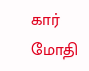கார் மோதி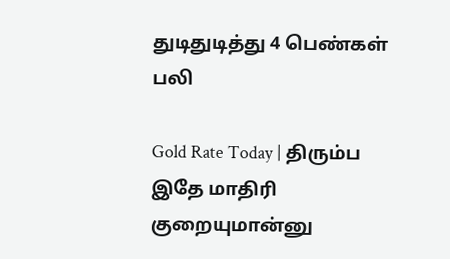துடிதுடித்து 4 பெண்கள் பலி

Gold Rate Today | திரும்ப இதே மாதிரி குறையுமான்னு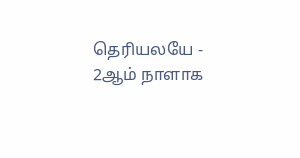தெரியலயே - 2ஆம் நாளாக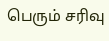பெரும் சரிவு